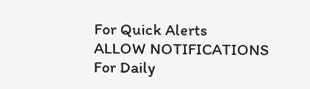For Quick Alerts
ALLOW NOTIFICATIONS
For Daily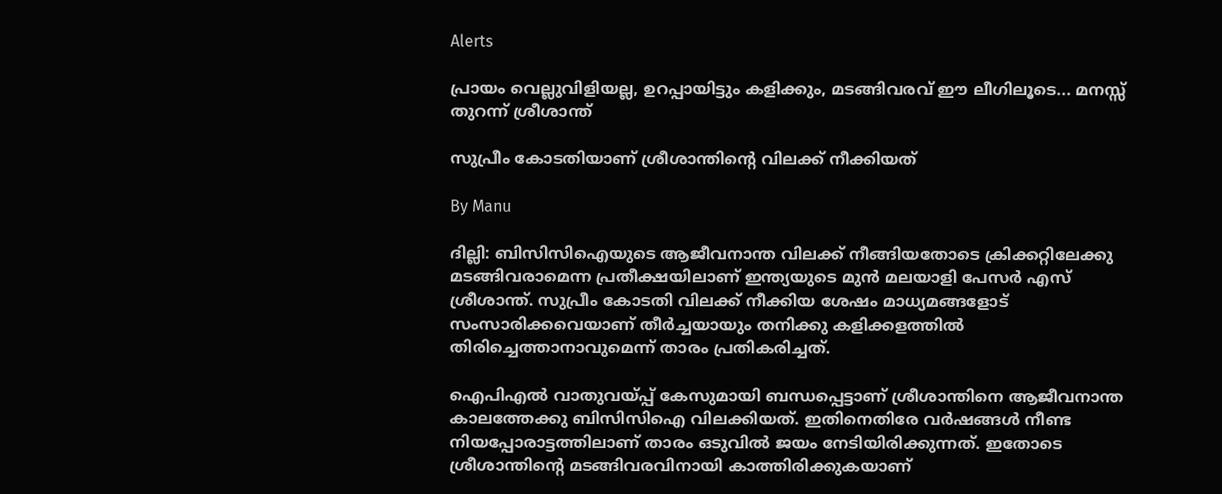Alerts

പ്രായം വെല്ലുവിളിയല്ല, ഉറപ്പായിട്ടും കളിക്കും, മടങ്ങിവരവ് ഈ ലീഗിലൂടെ... മനസ്സ് തുറന്ന് ശ്രീശാന്ത്

സുപ്രീം കോടതിയാണ് ശ്രീശാന്തിന്റെ വിലക്ക് നീക്കിയത്

By Manu

ദില്ലി: ബിസിസിഐയുടെ ആജീവനാന്ത വിലക്ക് നീങ്ങിയതോടെ ക്രിക്കറ്റിലേക്കു മടങ്ങിവരാമെന്ന പ്രതീക്ഷയിലാണ് ഇന്ത്യയുടെ മുന്‍ മലയാളി പേസര്‍ എസ് ശ്രീശാന്ത്. സുപ്രീം കോടതി വിലക്ക് നീക്കിയ ശേഷം മാധ്യമങ്ങളോട് സംസാരിക്കവെയാണ് തീര്‍ച്ചയായും തനിക്കു കളിക്കളത്തില്‍ തിരിച്ചെത്താനാവുമെന്ന് താരം പ്രതികരിച്ചത്.

ഐപിഎല്‍ വാതുവയ്പ്പ് കേസുമായി ബന്ധപ്പെട്ടാണ് ശ്രീശാന്തിനെ ആജീവനാന്ത കാലത്തേക്കു ബിസിസിഐ വിലക്കിയത്. ഇതിനെതിരേ വര്‍ഷങ്ങള്‍ നീണ്ട നിയപ്പോരാട്ടത്തിലാണ് താരം ഒടുവില്‍ ജയം നേടിയിരിക്കുന്നത്. ഇതോടെ ശ്രീശാന്തിന്റെ മടങ്ങിവരവിനായി കാത്തിരിക്കുകയാണ്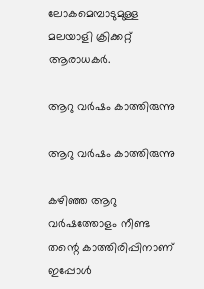ലോകമെമ്പാടുമുള്ള മലയാളി ക്രിക്കറ്റ് ആരാധകര്‍.

ആറു വര്‍ഷം കാത്തിരുന്നു

ആറു വര്‍ഷം കാത്തിരുന്നു

കഴിഞ്ഞ ആറു വര്‍ഷത്തോളം നീണ്ട തന്റെ കാത്തിരിപ്പിനാണ് ഇപ്പോള്‍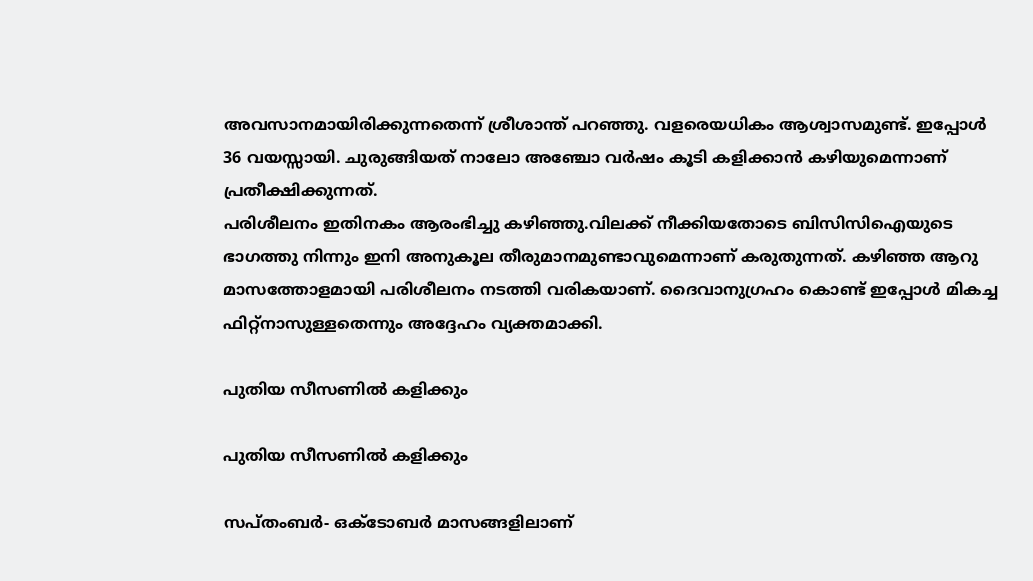അവസാനമായിരിക്കുന്നതെന്ന് ശ്രീശാന്ത് പറഞ്ഞു. വളരെയധികം ആശ്വാസമുണ്ട്. ഇപ്പോള്‍ 36 വയസ്സായി. ചുരുങ്ങിയത് നാലോ അഞ്ചോ വര്‍ഷം കൂടി കളിക്കാന്‍ കഴിയുമെന്നാണ് പ്രതീക്ഷിക്കുന്നത്.
പരിശീലനം ഇതിനകം ആരംഭിച്ചു കഴിഞ്ഞു.വിലക്ക് നീക്കിയതോടെ ബിസിസിഐയുടെ ഭാഗത്തു നിന്നും ഇനി അനുകൂല തീരുമാനമുണ്ടാവുമെന്നാണ് കരുതുന്നത്. കഴിഞ്ഞ ആറു മാസത്തോളമായി പരിശീലനം നടത്തി വരികയാണ്. ദൈവാനുഗ്രഹം കൊണ്ട് ഇപ്പോള്‍ മികച്ച ഫിറ്റ്‌നാസുള്ളതെന്നും അദ്ദേഹം വ്യക്തമാക്കി.

പുതിയ സീസണില്‍ കളിക്കും

പുതിയ സീസണില്‍ കളിക്കും

സപ്തംബര്‍- ഒക്ടോബര്‍ മാസങ്ങളിലാണ്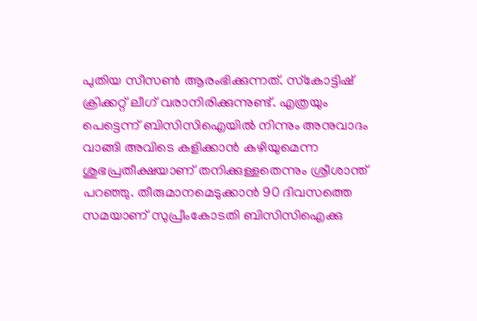പുതിയ സീസണ്‍ ആരംഭിക്കുന്നത്. സ്‌കോട്ടിഷ് ക്രിക്കറ്റ് ലീഗ് വരാനിരിക്കുന്നുണ്ട്. എത്രയും പെട്ടെന്ന് ബിസിസിഐയില്‍ നിന്നും അനുവാദം വാങ്ങി അവിടെ കളിക്കാന്‍ കഴിയുമെന്ന ശുഭപ്രതീക്ഷയാണ് തനിക്കുള്ളതെന്നും ശ്രീശാന്ത് പറഞ്ഞു. തീരുമാനമെടുക്കാന്‍ 90 ദിവസത്തെ സമയാണ് സുപ്രീംകോടതി ബിസിസിഐക്കു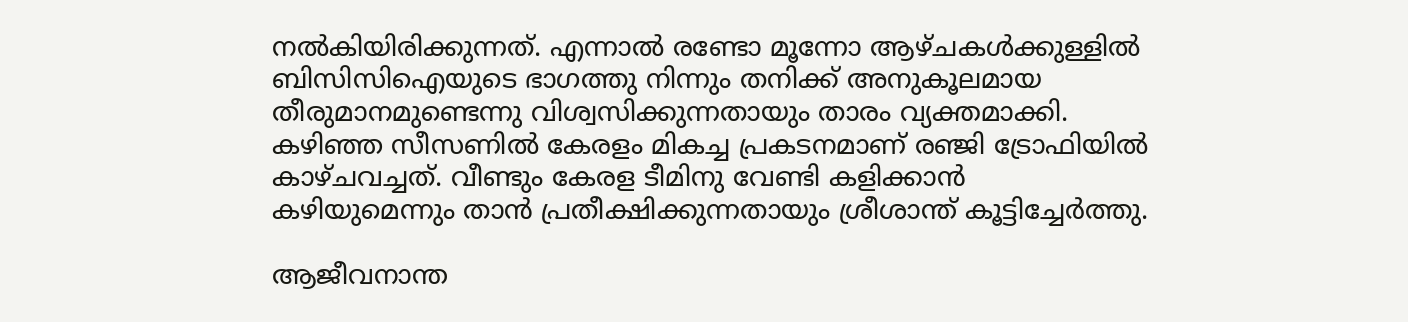നല്‍കിയിരിക്കുന്നത്. എന്നാല്‍ രണ്ടോ മൂന്നോ ആഴ്ചകള്‍ക്കുള്ളില്‍ ബിസിസിഐയുടെ ഭാഗത്തു നിന്നും തനിക്ക് അനുകൂലമായ തീരുമാനമുണ്ടെന്നു വിശ്വസിക്കുന്നതായും താരം വ്യക്തമാക്കി.
കഴിഞ്ഞ സീസണില്‍ കേരളം മികച്ച പ്രകടനമാണ് രഞ്ജി ട്രോഫിയില്‍ കാഴ്ചവച്ചത്. വീണ്ടും കേരള ടീമിനു വേണ്ടി കളിക്കാന്‍ കഴിയുമെന്നും താന്‍ പ്രതീക്ഷിക്കുന്നതായും ശ്രീശാന്ത് കൂട്ടിച്ചേര്‍ത്തു.

ആജീവനാന്ത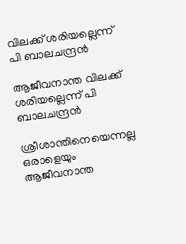വിലക്ക് ശരിയല്ലെന്ന് പി ബാലചന്ദ്രന്‍

ആജീവനാന്ത വിലക്ക് ശരിയല്ലെന്ന് പി ബാലചന്ദ്രന്‍

ശ്രീശാന്തിനെയെന്നല്ല ഒരാളെയും ആജീവനാന്ത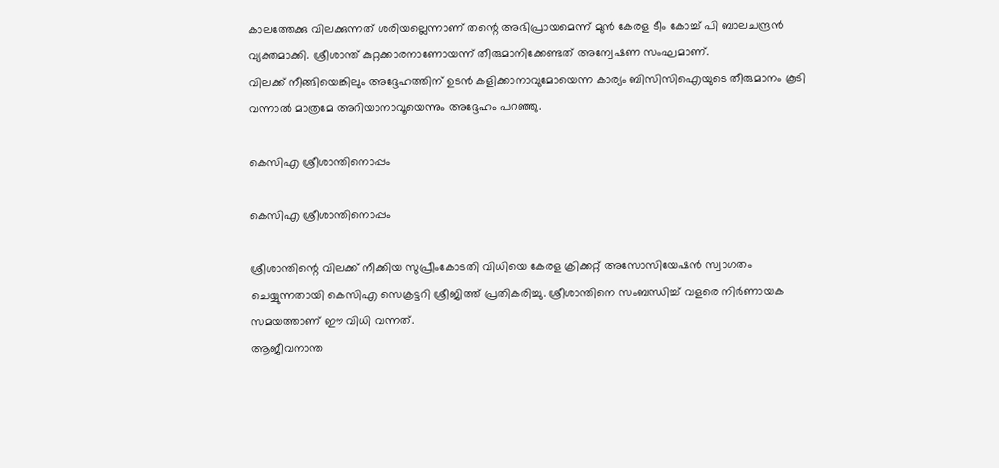കാലത്തേക്കു വിലക്കുന്നത് ശരിയല്ലെന്നാണ് തന്റെ അഭിപ്രായമെന്ന് മുന്‍ കേരള ടീം കോച്ച് പി ബാലചന്ദ്രന്‍ വ്യക്തമാക്കി. ശ്രീശാന്ത് കുറ്റക്കാരനാണോയന്ന് തീരുമാനിക്കേണ്ടത് അന്വേഷണ സംഘമാണ്.
വിലക്ക് നീങ്ങിയെങ്കിലും അദ്ദേഹത്തിന് ഉടന്‍ കളിക്കാനാവുമോയെന്ന കാര്യം ബിസിസിഐയുടെ തീരുമാനം കൂടി വന്നാല്‍ മാത്രമേ അറിയാനാവൂയെന്നും അദ്ദേഹം പറഞ്ഞു.

കെസിഎ ശ്രീശാന്തിനൊപ്പം

കെസിഎ ശ്രീശാന്തിനൊപ്പം

ശ്രീശാന്തിന്റെ വിലക്ക് നീക്കിയ സുപ്രീംകോടതി വിധിയെ കേരള ക്രിക്കറ്റ് അസോസിയേഷന്‍ സ്വാഗതം ചെയ്യുന്നതായി കെസിഎ സെക്രട്ടറി ശ്രീജിത്ത് പ്രതികരിച്ചു. ശ്രീശാന്തിനെ സംബന്ധിച്ച് വളരെ നിര്‍ണായക സമയത്താണ് ഈ വിധി വന്നത്.
ആജീവനാന്ത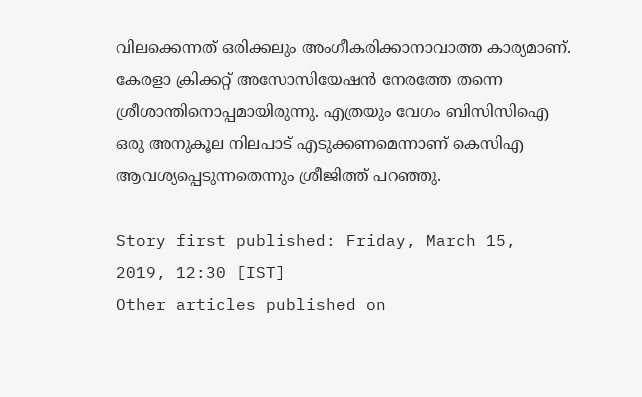വിലക്കെന്നത് ഒരിക്കലും അംഗീകരിക്കാനാവാത്ത കാര്യമാണ്. കേരളാ ക്രിക്കറ്റ് അസോസിയേഷന്‍ നേരത്തേ തന്നെ ശ്രീശാന്തിനൊപ്പമായിരുന്നു. എത്രയും വേഗം ബിസിസിഐ ഒരു അനുകൂല നിലപാട് എടുക്കണമെന്നാണ് കെസിഎ ആവശ്യപ്പെടുന്നതെന്നും ശ്രീജിത്ത് പറഞ്ഞു.

Story first published: Friday, March 15, 2019, 12:30 [IST]
Other articles published on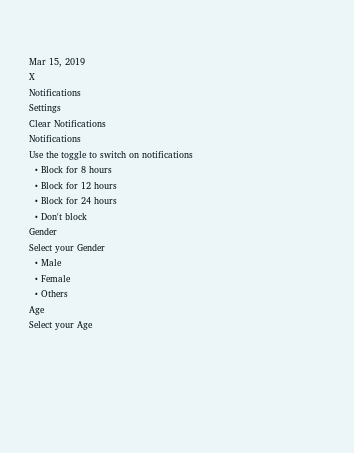Mar 15, 2019
X
Notifications
Settings
Clear Notifications
Notifications
Use the toggle to switch on notifications
  • Block for 8 hours
  • Block for 12 hours
  • Block for 24 hours
  • Don't block
Gender
Select your Gender
  • Male
  • Female
  • Others
Age
Select your Age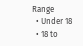Range
  • Under 18
  • 18 to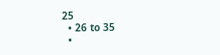25
  • 26 to 35
  •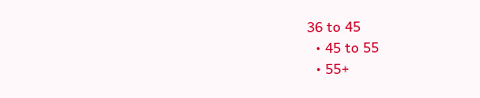36 to 45
  • 45 to 55
  • 55+